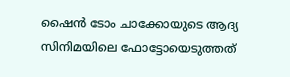ഷൈന്‍ ടോം ചാക്കോയുടെ ആദ്യ സിനിമയിലെ ഫോട്ടോയെടുത്തത്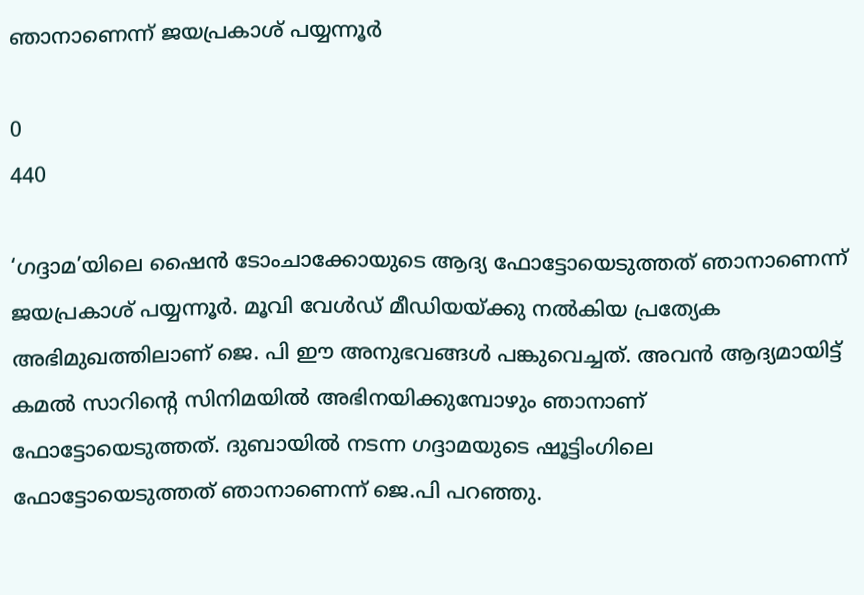ഞാനാണെന്ന് ജയപ്രകാശ് പയ്യന്നൂര്‍

0
440

‘ഗദ്ദാമ’യിലെ ഷൈന്‍ ടോംചാക്കോയുടെ ആദ്യ ഫോട്ടോയെടുത്തത് ഞാനാണെന്ന് ജയപ്രകാശ് പയ്യന്നൂര്‍. മൂവി വേള്‍ഡ് മീഡിയയ്ക്കു നല്‍കിയ പ്രത്യേക അഭിമുഖത്തിലാണ് ജെ. പി ഈ അനുഭവങ്ങള്‍ പങ്കുവെച്ചത്. അവന്‍ ആദ്യമായിട്ട് കമല്‍ സാറിന്റെ സിനിമയില്‍ അഭിനയിക്കുമ്പോഴും ഞാനാണ് ഫോട്ടോയെടുത്തത്. ദുബായില്‍ നടന്ന ഗദ്ദാമയുടെ ഷൂട്ടിംഗിലെ ഫോട്ടോയെടുത്തത് ഞാനാണെന്ന് ജെ.പി പറഞ്ഞു.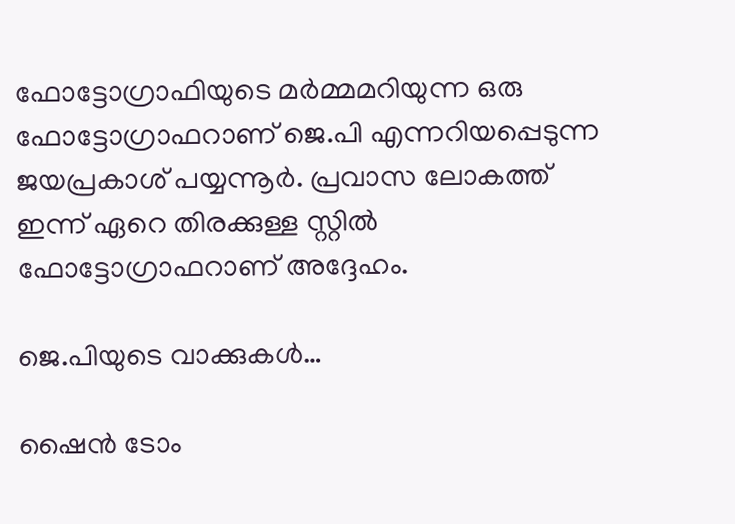ഫോട്ടോഗ്രാഫിയുടെ മര്‍മ്മമറിയുന്ന ഒരു ഫോട്ടോഗ്രാഫറാണ് ജെ.പി എന്നറിയപ്പെടുന്ന ജയപ്രകാശ് പയ്യന്നൂര്‍. പ്രവാസ ലോകത്ത് ഇന്ന് ഏറെ തിരക്കുള്ള സ്റ്റില്‍ ഫോട്ടോഗ്രാഫറാണ് അദ്ദേഹം.

ജെ.പിയുടെ വാക്കുകള്‍…

ഷൈന്‍ ടോം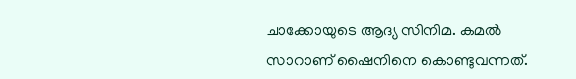ചാക്കോയുടെ ആദ്യ സിനിമ. കമല്‍ സാറാണ് ഷൈനിനെ കൊണ്ടുവന്നത്.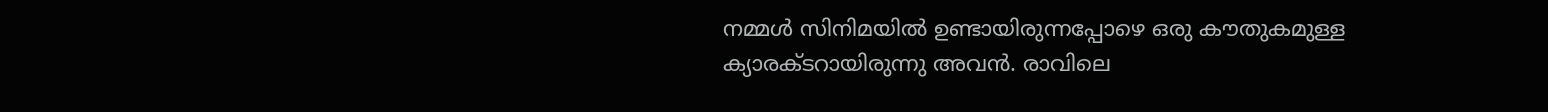നമ്മള്‍ സിനിമയില്‍ ഉണ്ടായിരുന്നപ്പോഴെ ഒരു കൗതുകമുള്ള ക്യാരക്ടറായിരുന്നു അവന്‍. രാവിലെ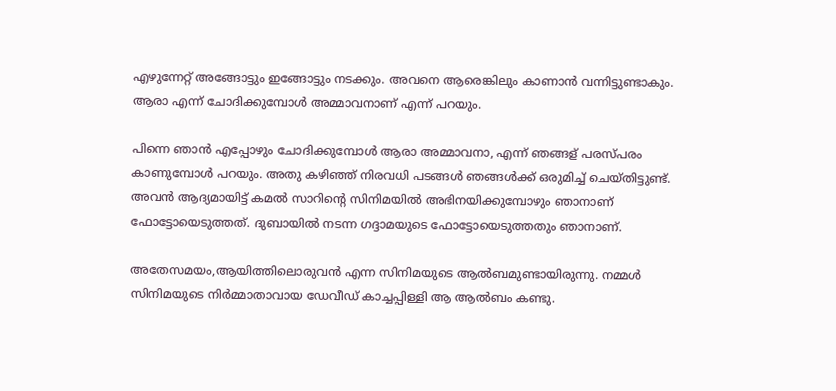എഴുന്നേറ്റ് അങ്ങോട്ടും ഇങ്ങോട്ടും നടക്കും. അവനെ ആരെങ്കിലും കാണാന്‍ വന്നിട്ടുണ്ടാകും. ആരാ എന്ന് ചോദിക്കുമ്പോള്‍ അമ്മാവനാണ് എന്ന് പറയും.

പിന്നെ ഞാന്‍ എപ്പോഴും ചോദിക്കുമ്പോള്‍ ആരാ അമ്മാവനാ, എന്ന് ഞങ്ങള് പരസ്പരം കാണുമ്പോള്‍ പറയും. അതു കഴിഞ്ഞ് നിരവധി പടങ്ങള്‍ ഞങ്ങള്‍ക്ക് ഒരുമിച്ച് ചെയ്തിട്ടുണ്ട്. അവന്‍ ആദ്യമായിട്ട് കമല്‍ സാറിന്റെ സിനിമയില്‍ അഭിനയിക്കുമ്പോഴും ഞാനാണ് ഫോട്ടോയെടുത്തത്. ദുബായില്‍ നടന്ന ഗദ്ദാമയുടെ ഫോട്ടോയെടുത്തതും ഞാനാണ്.

അതേസമയം,ആയിത്തിലൊരുവന്‍ എന്ന സിനിമയുടെ ആല്‍ബമുണ്ടായിരുന്നു. നമ്മള്‍ സിനിമയുടെ നിര്‍മ്മാതാവായ ഡേവീഡ് കാച്ചപ്പിള്ളി ആ ആല്‍ബം കണ്ടു.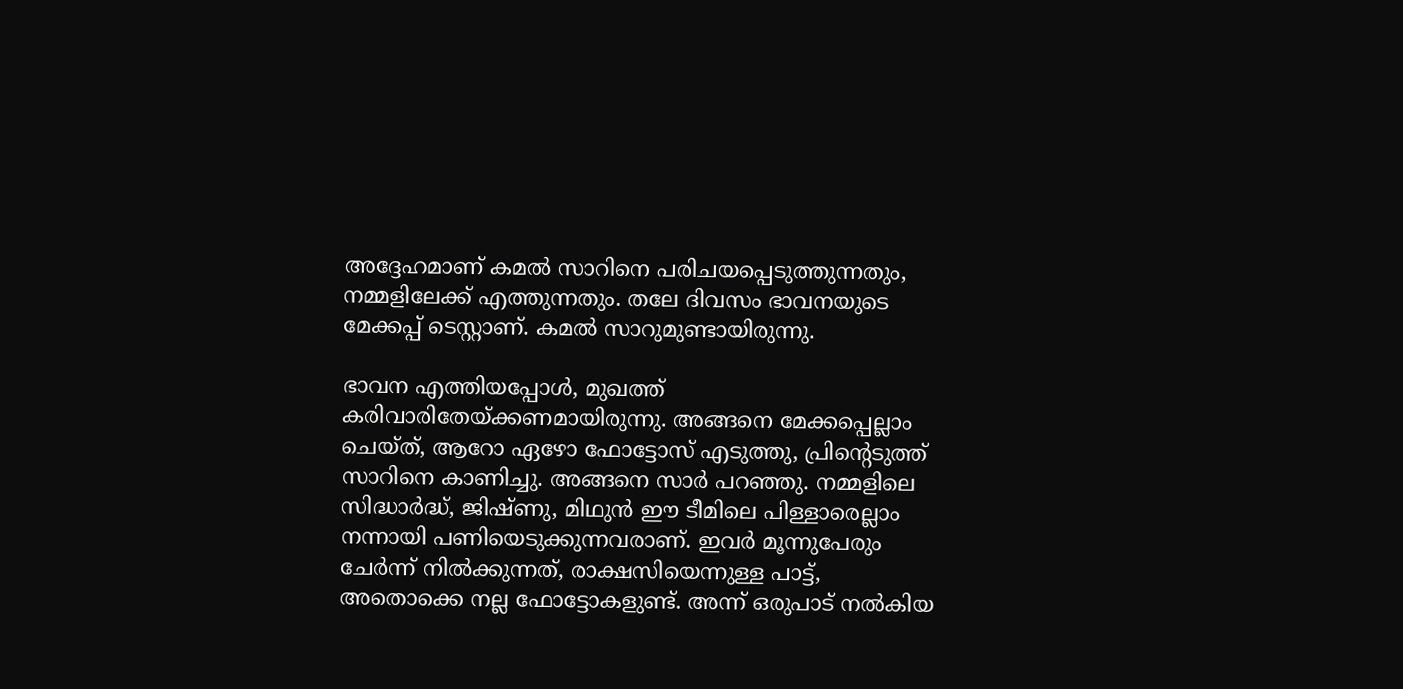അദ്ദേഹമാണ് കമല്‍ സാറിനെ പരിചയപ്പെടുത്തുന്നതും, നമ്മളിലേക്ക് എത്തുന്നതും. തലേ ദിവസം ഭാവനയുടെ മേക്കപ്പ് ടെസ്റ്റാണ്. കമല്‍ സാറുമുണ്ടായിരുന്നു.

ഭാവന എത്തിയപ്പോള്‍, മുഖത്ത് കരിവാരിതേയ്ക്കണമായിരുന്നു. അങ്ങനെ മേക്കപ്പെല്ലാം ചെയ്ത്, ആറോ ഏഴോ ഫോട്ടോസ് എടുത്തു, പ്രിന്റെടുത്ത് സാറിനെ കാണിച്ചു. അങ്ങനെ സാര്‍ പറഞ്ഞു. നമ്മളിലെ സിദ്ധാര്‍ദ്ധ്, ജിഷ്ണു, മിഥുന്‍ ഈ ടീമിലെ പിള്ളാരെല്ലാം നന്നായി പണിയെടുക്കുന്നവരാണ്. ഇവര്‍ മൂന്നുപേരും ചേര്‍ന്ന് നില്‍ക്കുന്നത്, രാക്ഷസിയെന്നുള്ള പാട്ട്, അതൊക്കെ നല്ല ഫോട്ടോകളുണ്ട്. അന്ന് ഒരുപാട് നല്‍കിയ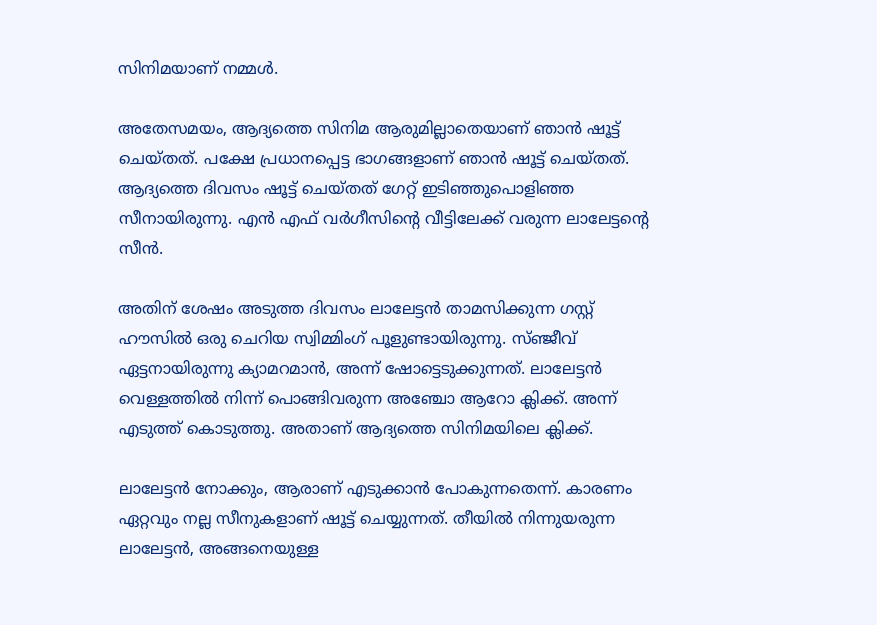സിനിമയാണ് നമ്മള്‍.

അതേസമയം, ആദ്യത്തെ സിനിമ ആരുമില്ലാതെയാണ് ഞാന്‍ ഷൂട്ട് ചെയ്തത്. പക്ഷേ പ്രധാനപ്പെട്ട ഭാഗങ്ങളാണ് ഞാന്‍ ഷൂട്ട് ചെയ്തത്. ആദ്യത്തെ ദിവസം ഷൂട്ട് ചെയ്തത് ഗേറ്റ് ഇടിഞ്ഞുപൊളിഞ്ഞ സീനായിരുന്നു. എന്‍ എഫ് വര്‍ഗീസിന്റെ വീട്ടിലേക്ക് വരുന്ന ലാലേട്ടന്റെ സീന്‍.

അതിന് ശേഷം അടുത്ത ദിവസം ലാലേട്ടന്‍ താമസിക്കുന്ന ഗസ്റ്റ് ഹൗസില്‍ ഒരു ചെറിയ സ്വിമ്മിംഗ് പൂളുണ്ടായിരുന്നു. സ്ഞ്ജീവ് ഏട്ടനായിരുന്നു ക്യാമറമാന്‍, അന്ന് ഷോട്ടെടുക്കുന്നത്. ലാലേട്ടന്‍ വെള്ളത്തില്‍ നിന്ന് പൊങ്ങിവരുന്ന അഞ്ചോ ആറോ ക്ലിക്ക്. അന്ന് എടുത്ത് കൊടുത്തു. അതാണ് ആദ്യത്തെ സിനിമയിലെ ക്ലിക്ക്.

ലാലേട്ടന്‍ നോക്കും, ആരാണ് എടുക്കാന്‍ പോകുന്നതെന്ന്. കാരണം ഏറ്റവും നല്ല സീനുകളാണ് ഷൂട്ട് ചെയ്യുന്നത്. തീയില്‍ നിന്നുയരുന്ന ലാലേട്ടന്‍, അങ്ങനെയുള്ള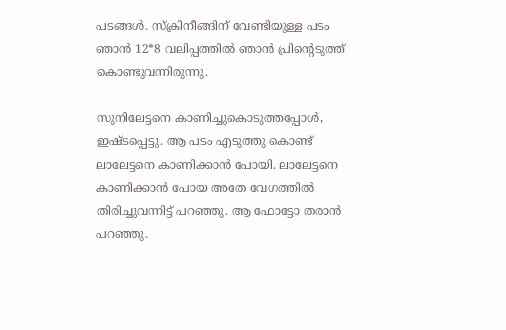പടങ്ങള്‍. സ്‌ക്രിനീങ്ങിന് വേണ്ടിയുള്ള പടം ഞാന്‍ 12*8 വലിപ്പത്തില്‍ ഞാന്‍ പ്രിന്റെടുത്ത് കൊണ്ടുവന്നിരുന്നു.

സുനിലേട്ടനെ കാണിച്ചുകൊടുത്തപ്പോള്‍, ഇഷ്ടപ്പെട്ടു. ആ പടം എടുത്തു കൊണ്ട് ലാലേട്ടനെ കാണിക്കാന്‍ പോയി. ലാലേട്ടനെ കാണിക്കാന്‍ പോയ അതേ വേഗത്തില്‍ തിരിച്ചുവന്നിട്ട് പറഞ്ഞു. ആ ഫോട്ടോ തരാന്‍ പറഞ്ഞു.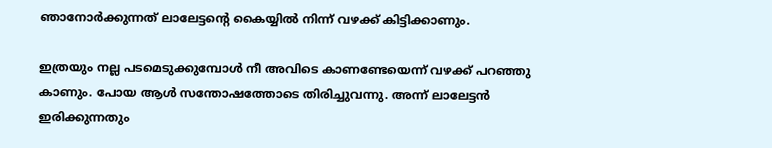ഞാനോര്‍ക്കുന്നത് ലാലേട്ടന്റെ കൈയ്യില്‍ നിന്ന് വഴക്ക് കിട്ടിക്കാണും.

ഇത്രയും നല്ല പടമെടുക്കുമ്പോള്‍ നീ അവിടെ കാണണ്ടേയെന്ന് വഴക്ക് പറഞ്ഞു കാണും. പോയ ആള്‍ സന്തോഷത്തോടെ തിരിച്ചുവന്നു. അന്ന് ലാലേട്ടന്‍ ഇരിക്കുന്നതും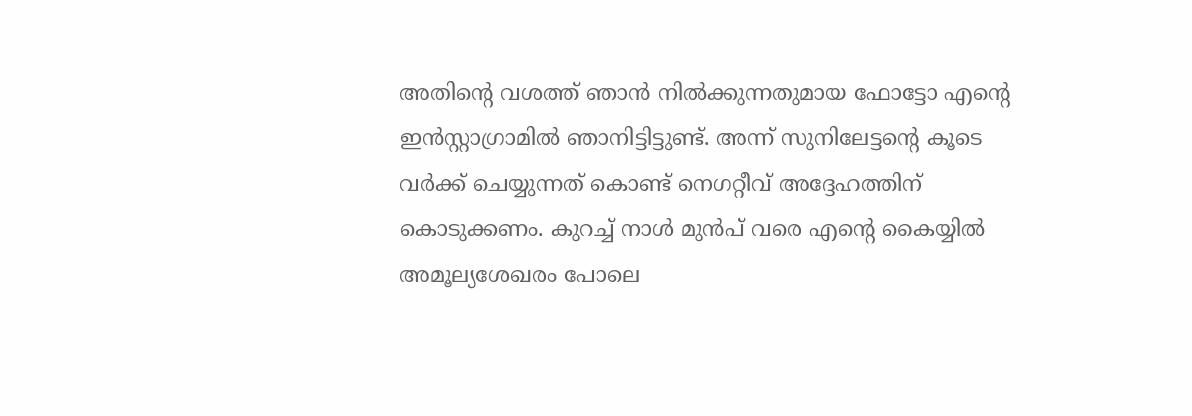അതിന്റെ വശത്ത് ഞാന്‍ നില്‍ക്കുന്നതുമായ ഫോട്ടോ എന്റെ ഇന്‍സ്റ്റാഗ്രാമില്‍ ഞാനിട്ടിട്ടുണ്ട്. അന്ന് സുനിലേട്ടന്റെ കൂടെ വര്‍ക്ക് ചെയ്യുന്നത് കൊണ്ട് നെഗറ്റീവ് അദ്ദേഹത്തിന് കൊടുക്കണം. കുറച്ച് നാള്‍ മുന്‍പ് വരെ എന്റെ കൈയ്യില്‍ അമൂല്യശേഖരം പോലെ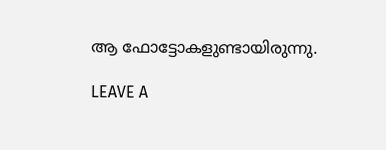ആ ഫോട്ടോകളുണ്ടായിരുന്നു.

LEAVE A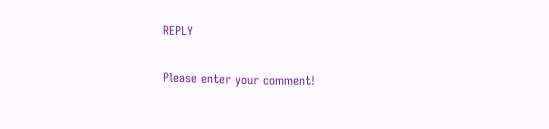REPLY

Please enter your comment!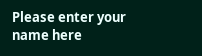Please enter your name here